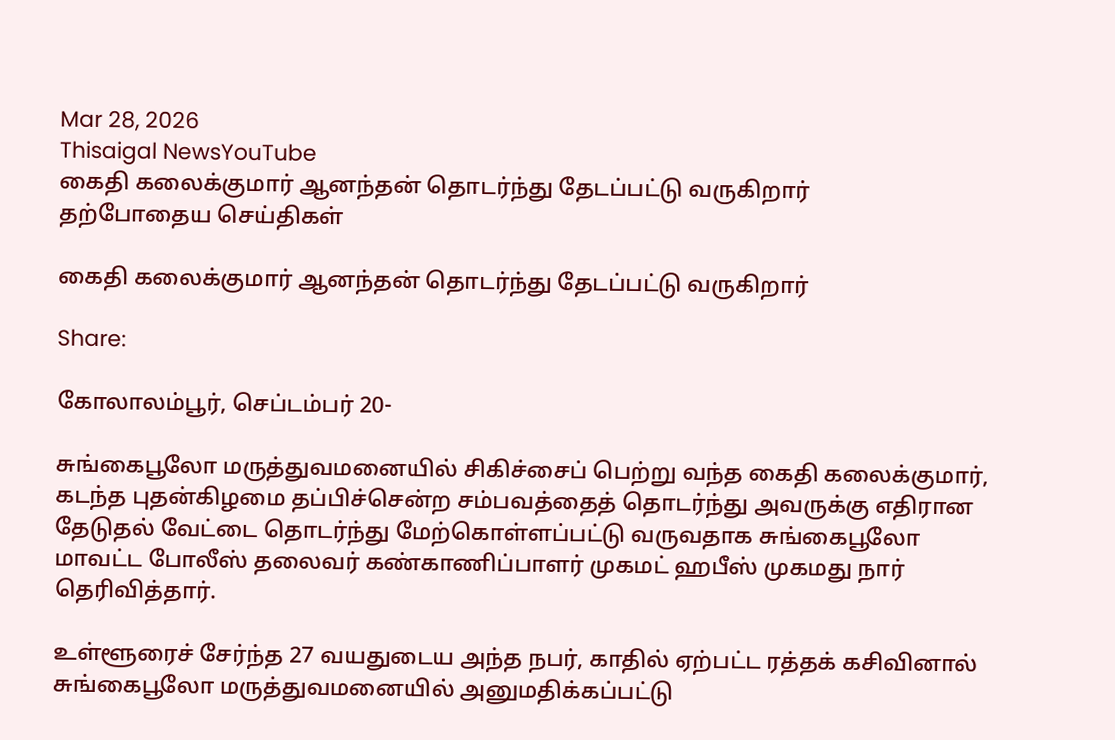Mar 28, 2026
Thisaigal NewsYouTube
கைதி கலைக்குமார் ஆனந்தன் தொடர்ந்து தேடப்பட்டு வருகிறார்
தற்போதைய செய்திகள்

கைதி கலைக்குமார் ஆனந்தன் தொடர்ந்து தேடப்பட்டு வருகிறார்

Share:

கோலாலம்பூர், செப்டம்பர் 20-

சுங்கைபூலோ மருத்துவமனையில் சிகிச்சைப் பெற்று வந்த கைதி கலைக்குமார், கடந்த புதன்கிழமை தப்பிச்சென்ற சம்பவத்தைத் தொடர்ந்து அவருக்கு எதிரான தேடுதல் வேட்டை தொடர்ந்து மேற்கொள்ளப்பட்டு வருவதாக சுங்கைபூலோ மாவட்ட போலீஸ் தலைவர் கண்காணிப்பாளர் முகமட் ஹபீஸ் முகமது நார் தெரிவித்தார்.

உள்ளூரைச் சேர்ந்த 27 வயதுடைய அந்த நபர், காதில் ஏற்பட்ட ரத்தக் கசிவினால் சுங்கைபூலோ மருத்துவமனையில் அனுமதிக்கப்பட்டு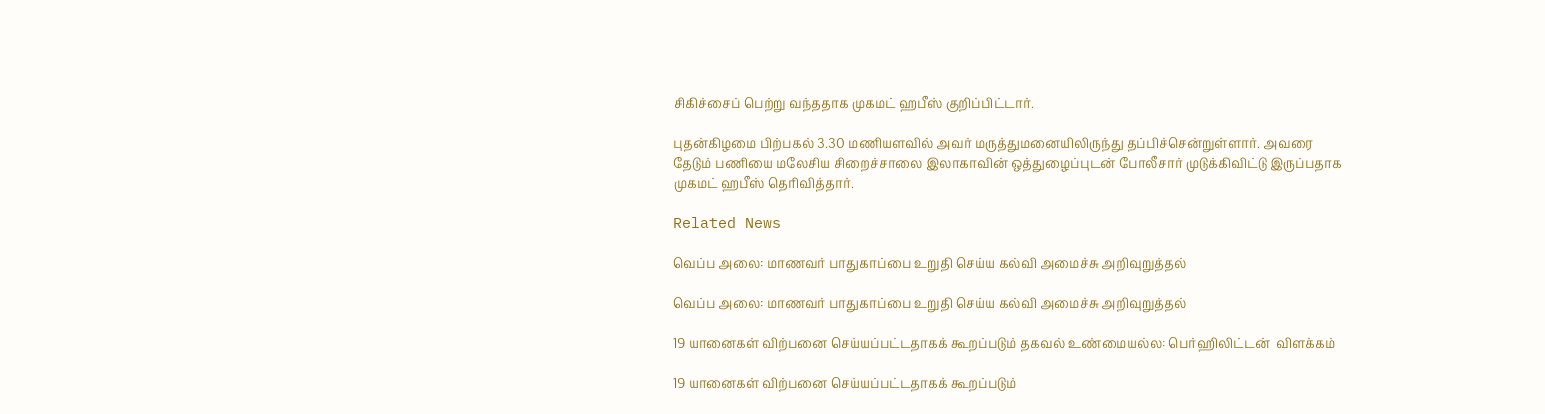சிகிச்சைப் பெற்று வந்ததாக முகமட் ஹபீஸ் குறிப்பிட்டார்.

புதன்கிழமை பிற்பகல் 3.30 மணியளவில் அவர் மருத்துமனையிலிருந்து தப்பிச்சென்றுள்ளார். அவரை தேடும் பணியை மலேசிய சிறைச்சாலை இலாகாவின் ஒத்துழைப்புடன் போலீசார் முடுக்கிவிட்டு இருப்பதாக முகமட் ஹபீஸ் தெரிவித்தார்.

Related News

வெப்ப அலை: மாணவர் பாதுகாப்பை உறுதி செய்ய கல்வி அமைச்சு அறிவுறுத்தல்

வெப்ப அலை: மாணவர் பாதுகாப்பை உறுதி செய்ய கல்வி அமைச்சு அறிவுறுத்தல்

19 யானைகள் விற்பனை செய்யப்பட்டதாகக் கூறப்படும் தகவல் உண்மையல்ல: பெர்ஹிலிட்டன்  விளக்கம்

19 யானைகள் விற்பனை செய்யப்பட்டதாகக் கூறப்படும்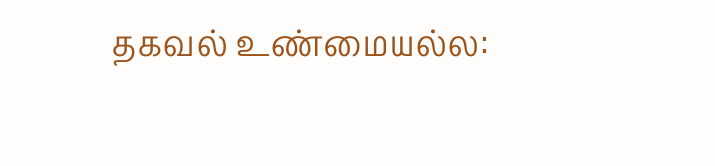தகவல் உண்மையல்ல: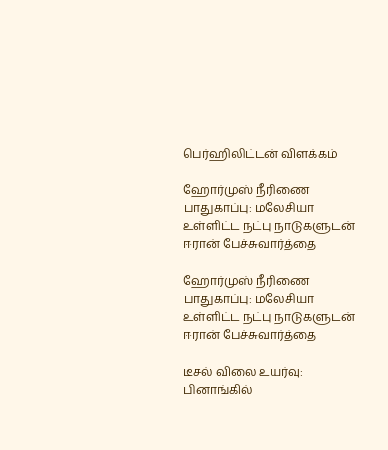பெர்ஹிலிட்டன் விளக்கம்

ஹோர்முஸ் நீரிணை பாதுகாப்பு: மலேசியா உள்ளிட்ட நட்பு நாடுகளுடன் ஈரான் பேச்சுவார்த்தை

ஹோர்முஸ் நீரிணை பாதுகாப்பு: மலேசியா உள்ளிட்ட நட்பு நாடுகளுடன் ஈரான் பேச்சுவார்த்தை

டீசல் விலை உயர்வு: பினாங்கில்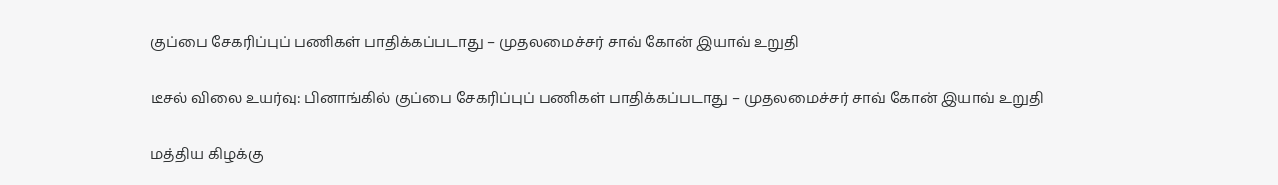குப்பை சேகரிப்புப் பணிகள் பாதிக்கப்படாது – முதலமைச்சர் சாவ் கோன் இயாவ் உறுதி

டீசல் விலை உயர்வு: பினாங்கில் குப்பை சேகரிப்புப் பணிகள் பாதிக்கப்படாது – முதலமைச்சர் சாவ் கோன் இயாவ் உறுதி

மத்திய கிழக்கு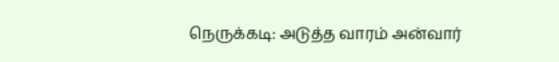நெருக்கடி: அடுத்த வாரம் அன்வார்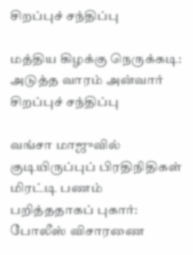சிறப்புச் சந்திப்பு

மத்திய கிழக்கு நெருக்கடி: அடுத்த வாரம் அன்வார் சிறப்புச் சந்திப்பு

வங்சா மாஜுவில்  குடியிருப்புப் பிரதிநிதிகள் மிரட்டி பணம் பறித்ததாகப் புகார்: போலீஸ் விசாரணை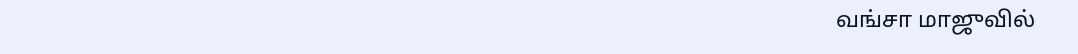வங்சா மாஜுவில்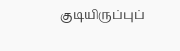குடியிருப்புப்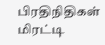பிரதிநிதிகள் மிரட்டி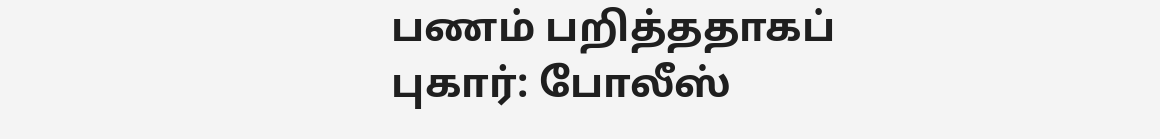பணம் பறித்ததாகப் புகார்: போலீஸ்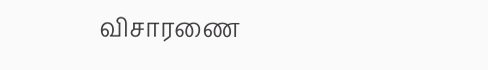விசாரணை